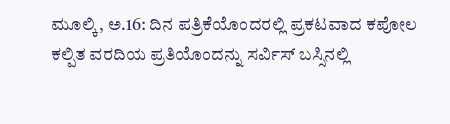ಮೂಲ್ಕಿ, ಅ.16: ದಿನ ಪತ್ರಿಕೆಯೊಂದರಲ್ಲಿ ಪ್ರಕಟವಾದ ಕಪೋಲ ಕಲ್ಪಿತ ವರದಿಯ ಪ್ರತಿಯೊಂದನ್ನು ಸರ್ವಿಸ್ ಬಸ್ಸಿನಲ್ಲಿ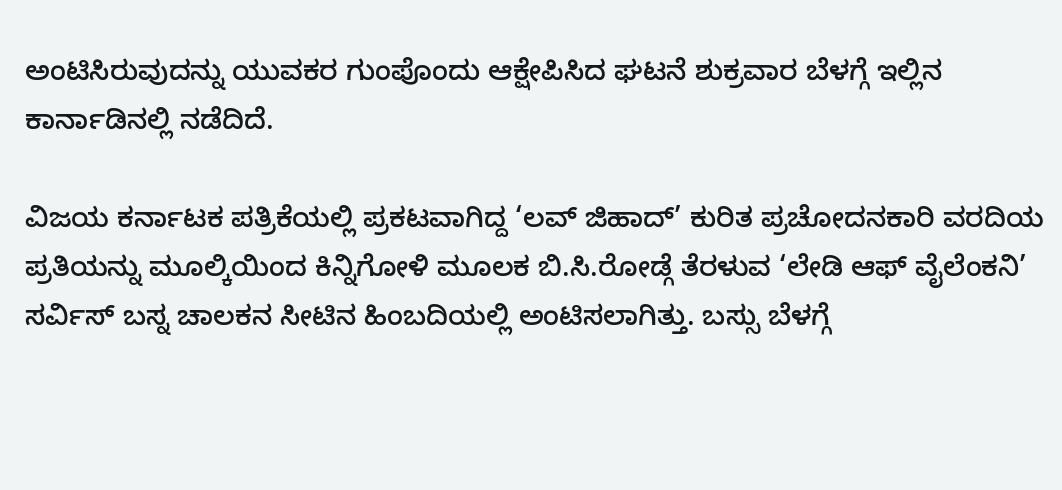ಅಂಟಿಸಿರುವುದನ್ನು ಯುವಕರ ಗುಂಪೊಂದು ಆಕ್ಷೇಪಿಸಿದ ಘಟನೆ ಶುಕ್ರವಾರ ಬೆಳಗ್ಗೆ ಇಲ್ಲಿನ ಕಾರ್ನಾಡಿನಲ್ಲಿ ನಡೆದಿದೆ.

ವಿಜಯ ಕರ್ನಾಟಕ ಪತ್ರಿಕೆಯಲ್ಲಿ ಪ್ರಕಟವಾಗಿದ್ದ ‘ಲವ್ ಜಿಹಾದ್’ ಕುರಿತ ಪ್ರಚೋದನಕಾರಿ ವರದಿಯ ಪ್ರತಿಯನ್ನು ಮೂಲ್ಕಿಯಿಂದ ಕಿನ್ನಿಗೋಳಿ ಮೂಲಕ ಬಿ.ಸಿ.ರೋಡ್ಗೆ ತೆರಳುವ ‘ಲೇಡಿ ಆಫ್ ವೈಲೆಂಕನಿ’ ಸರ್ವಿಸ್ ಬಸ್ನ ಚಾಲಕನ ಸೀಟಿನ ಹಿಂಬದಿಯಲ್ಲಿ ಅಂಟಿಸಲಾಗಿತ್ತು. ಬಸ್ಸು ಬೆಳಗ್ಗೆ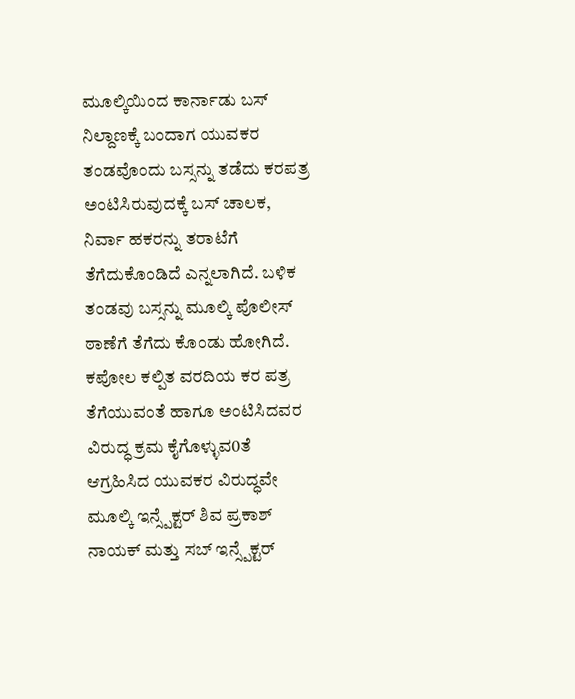ಮೂಲ್ಕಿಯಿಂದ ಕಾರ್ನಾಡು ಬಸ್ ನಿಲ್ದಾಣಕ್ಕೆ ಬಂದಾಗ ಯುವಕರ ತಂಡವೊಂದು ಬಸ್ಸನ್ನು ತಡೆದು ಕರಪತ್ರ ಅಂಟಿಸಿರುವುದಕ್ಕೆ ಬಸ್ ಚಾಲಕ, ನಿರ್ವಾ ಹಕರನ್ನು ತರಾಟೆಗೆ ತೆಗೆದುಕೊಂಡಿದೆ ಎನ್ನಲಾಗಿದೆ. ಬಳಿಕ ತಂಡವು ಬಸ್ಸನ್ನು ಮೂಲ್ಕಿ ಪೊಲೀಸ್ ಠಾಣೆಗೆ ತೆಗೆದು ಕೊಂಡು ಹೋಗಿದೆ.
ಕಪೋಲ ಕಲ್ಪಿತ ವರದಿಯ ಕರ ಪತ್ರ ತೆಗೆಯುವಂತೆ ಹಾಗೂ ಅಂಟಿಸಿದವರ ವಿರುದ್ಧ ಕ್ರಮ ಕೈಗೊಳ್ಳುವ0ತೆ ಆಗ್ರಹಿಸಿದ ಯುವಕರ ವಿರುದ್ಧವೇ ಮೂಲ್ಕಿ ಇನ್ಸ್ಪೆಕ್ಟರ್ ಶಿವ ಪ್ರಕಾಶ್ ನಾಯಕ್ ಮತ್ತು ಸಬ್ ಇನ್ಸ್ಪೆಕ್ಟರ್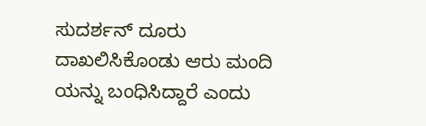ಸುದರ್ಶನ್ ದೂರು ದಾಖಲಿಸಿಕೊಂಡು ಆರು ಮಂದಿ ಯನ್ನು ಬಂಧಿಸಿದ್ದಾರೆ ಎಂದು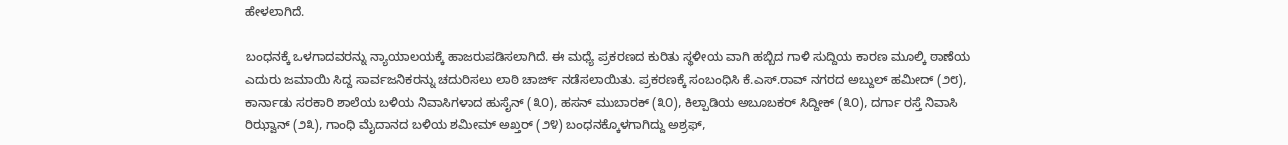ಹೇಳಲಾಗಿದೆ.

ಬಂಧನಕ್ಕೆ ಒಳಗಾದವರನ್ನು ನ್ಯಾಯಾಲಯಕ್ಕೆ ಹಾಜರುಪಡಿಸಲಾಗಿದೆ. ಈ ಮಧ್ಯೆ ಪ್ರಕರಣದ ಕುರಿತು ಸ್ಥಳೀಯ ವಾಗಿ ಹಬ್ಬಿದ ಗಾಳಿ ಸುದ್ದಿಯ ಕಾರಣ ಮೂಲ್ಕಿ ಠಾಣೆಯ ಎದುರು ಜಮಾಯಿ ಸಿದ್ದ ಸಾರ್ವಜನಿಕರನ್ನು ಚದುರಿಸಲು ಲಾಠಿ ಚಾರ್ಜ್ ನಡೆಸಲಾಯಿತು. ಪ್ರಕರಣಕ್ಕೆ ಸಂಬಂಧಿಸಿ ಕೆ.ಎಸ್.ರಾವ್ ನಗರದ ಅಬ್ದುಲ್ ಹಮೀದ್ (೨೮), ಕಾರ್ನಾಡು ಸರಕಾರಿ ಶಾಲೆಯ ಬಳಿಯ ನಿವಾಸಿಗಳಾದ ಹುಸೈನ್ (೩೦), ಹಸನ್ ಮುಬಾರಕ್ (೩೦), ಕಿಲ್ಪಾಡಿಯ ಅಬೂಬಕರ್ ಸಿದ್ದೀಕ್ (೩೦), ದರ್ಗಾ ರಸ್ತೆ ನಿವಾಸಿ ರಿಝ್ವಾನ್ (೨೩), ಗಾಂಧಿ ಮೈದಾನದ ಬಳಿಯ ಶಮೀಮ್ ಅಖ್ತರ್ (೨೪) ಬಂಧನಕ್ಕೊಳಗಾಗಿದ್ದು ಅಶ್ರಫ್,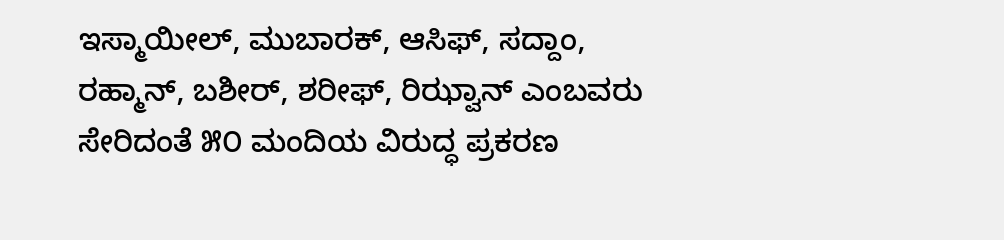ಇಸ್ಮಾಯೀಲ್, ಮುಬಾರಕ್, ಆಸಿಫ್, ಸದ್ದಾಂ, ರಹ್ಮಾನ್, ಬಶೀರ್, ಶರೀಫ್, ರಿಝ್ವಾನ್ ಎಂಬವರು ಸೇರಿದಂತೆ ೫೦ ಮಂದಿಯ ವಿರುದ್ಧ ಪ್ರಕರಣ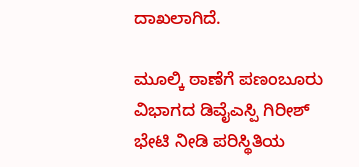ದಾಖಲಾಗಿದೆ.

ಮೂಲ್ಕಿ ಠಾಣೆಗೆ ಪಣಂಬೂರು ವಿಭಾಗದ ಡಿವೈಎಸ್ಪಿ ಗಿರೀಶ್ ಭೇಟಿ ನೀಡಿ ಪರಿಸ್ಥಿತಿಯ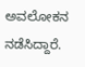ಅವಲೋಕನ ನಡೆಸಿದ್ದಾರೆ.